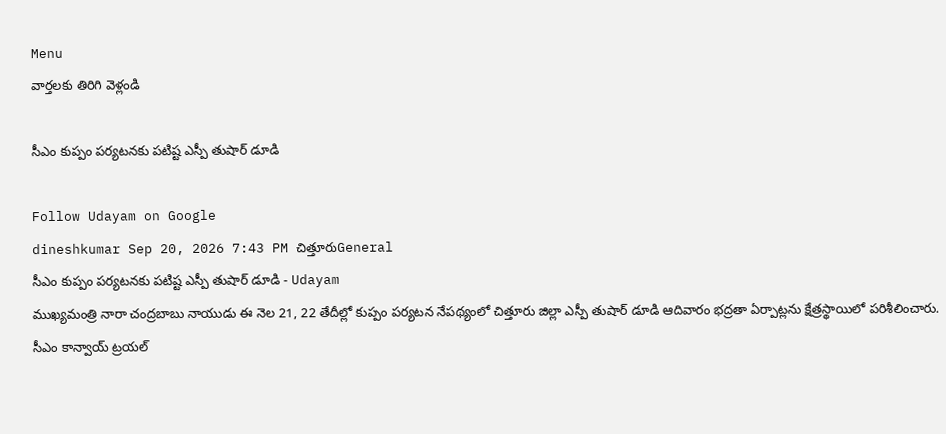Menu
వార్తలకు తిరిగి వెళ్లండి

సీఎం కుప్పం పర్యటనకు పటిష్ట ఎస్పీ తుషార్ డూడి

Follow Udayam on Google
dineshkumar Sep 20, 2026 7:43 PM చిత్తూరుGeneral
సీఎం కుప్పం పర్యటనకు పటిష్ట ఎస్పీ తుషార్ డూడి - Udayam
ముఖ్యమంత్రి నారా చంద్రబాబు నాయుడు ఈ నెల 21, 22 తేదీల్లో కుప్పం పర్యటన నేపథ్యంలో చిత్తూరు జిల్లా ఎస్పీ తుషార్ డూడి ఆదివారం భద్రతా ఏర్పాట్లను క్షేత్రస్థాయిలో పరిశీలించారు. సీఎం కాన్వాయ్ ట్రయల్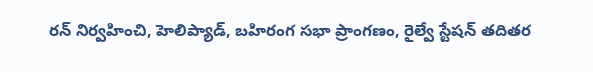రన్ నిర్వహించి, హెలిప్యాడ్, బహిరంగ సభా ప్రాంగణం, రైల్వే స్టేషన్ తదితర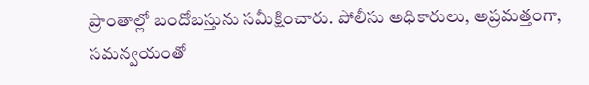ప్రాంతాల్లో బందోబస్తును సమీక్షించారు. పోలీసు అధికారులు, అప్రమత్తంగా, సమన్వయంతో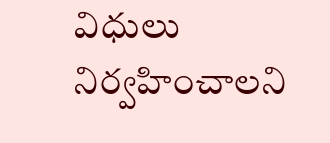విధులు నిర్వహించాలని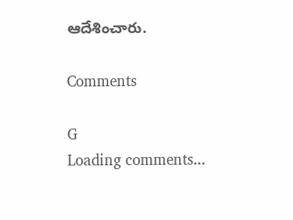ఆదేశించారు.

Comments

G
Loading comments...